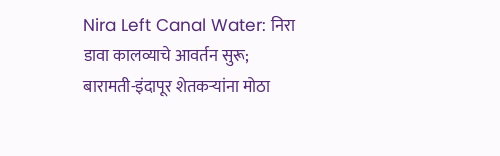Nira Left Canal Water: निरा डावा कालव्याचे आवर्तन सुरू; बारामती-इंदापूर शेतकऱ्यांना मोठा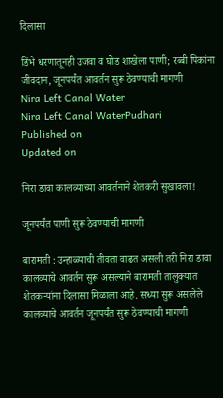दिलासा

डिंभे धरणातूनही उजवा व घोड शाखेला पाणी; रब्बी पिकांना जीवदान, जूनपर्यंत आवर्तन सुरू ठेवण्याची मागणी
Nira Left Canal Water
Nira Left Canal WaterPudhari
Published on
Updated on

निरा डावा कालव्याच्या आवर्तनाने शेतकरी सुखावला!

जूनपर्यंत पाणी सुरू ठेवण्याची मागणी

बारामती : उन्हाळ्याची तीवता वाढत असली तरी निरा डावा कालव्याचे आवर्तन सुरू असल्याने बारामती तालुक्यात शेतकऱ्यांना दिलासा मिळाला आहे. सध्या सुरू असलेले कालव्याचे आवर्तन जूनपर्यंत सुरू ठेवण्याची मागणी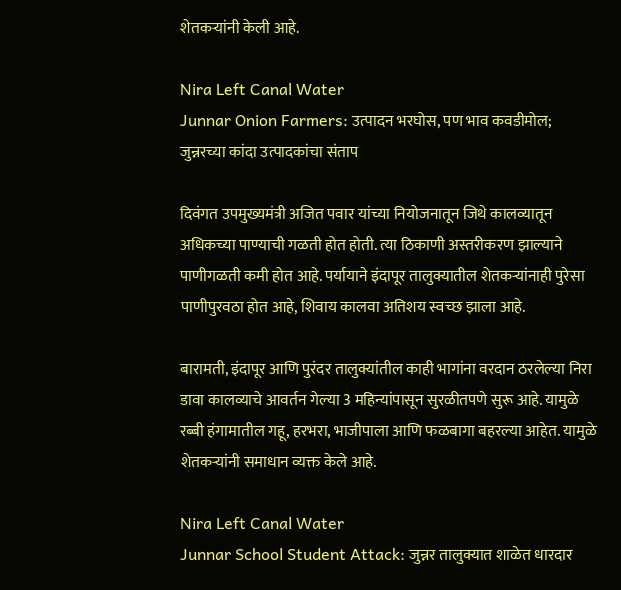शेतकऱ्यांनी केली आहे.

Nira Left Canal Water
Junnar Onion Farmers: उत्पादन भरघोस, पण भाव कवडीमोल; जुन्नरच्या कांदा उत्पादकांचा संताप

दिवंगत उपमुख्यमंत्री अजित पवार यांच्या नियोजनातून जिथे कालव्यातून अधिकच्या पाण्याची गळती होत होती. त्या ठिकाणी अस्तरीकरण झाल्याने पाणीगळती कमी होत आहे. पर्यायाने इंदापूर तालुक्यातील शेतकऱ्यांनाही पुरेसा पाणीपुरवठा होत आहे, शिवाय कालवा अतिशय स्वच्छ झाला आहे.

बारामती, इंदापूर आणि पुरंदर तालुक्यांतील काही भागांना वरदान ठरलेल्या निरा डावा कालव्याचे आवर्तन गेल्या 3 महिन्यांपासून सुरळीतपणे सुरू आहे. यामुळे रब्बी हंगामातील गहू, हरभरा, भाजीपाला आणि फळबागा बहरल्या आहेत. यामुळे शेतकऱ्यांनी समाधान व्यक्त केले आहे.

Nira Left Canal Water
Junnar School Student Attack: जुन्नर तालुक्यात शाळेत धारदार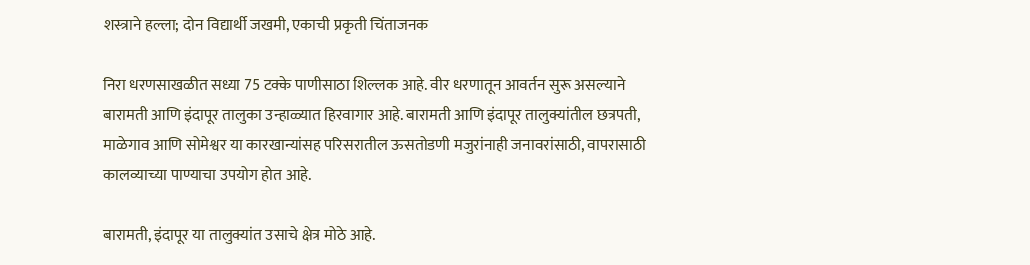शस्त्राने हल्ला; दोन विद्यार्थी जखमी, एकाची प्रकृती चिंताजनक

निरा धरणसाखळीत सध्या 75 टक्के पाणीसाठा शिल्लक आहे. वीर धरणातून आवर्तन सुरू असल्याने बारामती आणि इंदापूर तालुका उन्हाळ्यात हिरवागार आहे. बारामती आणि इंदापूर तालुक्यांतील छत्रपती, माळेगाव आणि सोमेश्वर या कारखान्यांसह परिसरातील ऊसतोडणी मजुरांनाही जनावरांसाठी, वापरासाठी कालव्याच्या पाण्याचा उपयोग होत आहे.

बारामती, इंदापूर या तालुक्यांत उसाचे क्षेत्र मोठे आहे.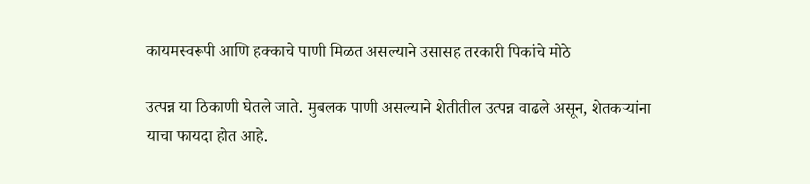कायमस्वरूपी आणि हक्काचे पाणी मिळत असल्याने उसासह तरकारी पिकांचे मोठे

उत्पन्न या ठिकाणी घेतले जाते. मुबलक पाणी असल्याने शेतीतील उत्पन्न वाढले असून, शेतकऱ्यांना याचा फायदा होत आहे.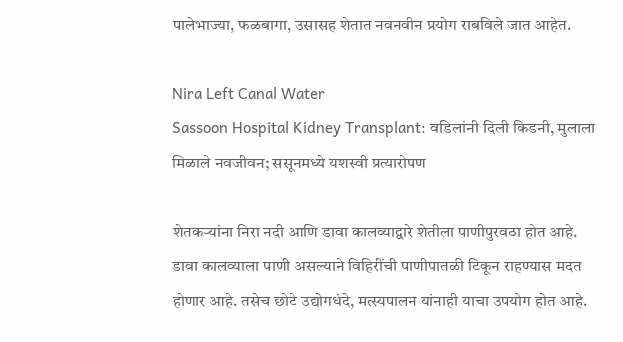पालेभाज्या, फळबागा, उसासह शेतात नवनवीन प्रयोग राबविले जात आहेत.

Nira Left Canal Water
Sassoon Hospital Kidney Transplant: वडिलांनी दिली किडनी, मुलाला मिळाले नवजीवन; ससूनमध्ये यशस्वी प्रत्यारोपण

शेतकऱ्यांना निरा नदी आणि डावा कालव्याद्वारे शेतीला पाणीपुरवठा होत आहे. डावा कालव्याला पाणी असल्याने विहिरींची पाणीपातळी टिकून राहण्यास मदत होणार आहे. तसेच छोटे उद्योगधंदे, मत्स्यपालन यांनाही याचा उपयोग होत आहे.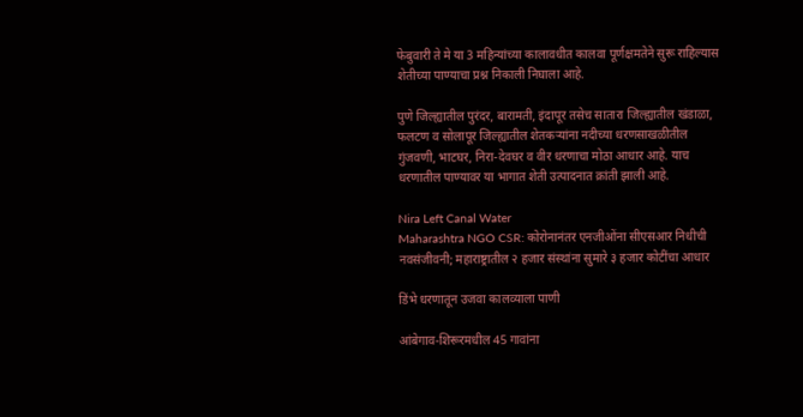फेबुवारी ते मे या 3 महिन्यांच्या कालावधीत कालवा पूर्णक्षमतेने सुरू राहिल्यास शेतीच्या पाण्याचा प्रश्न निकाली निघाला आहे.

पुणे जिल्ह्यातील पुरंदर, बारामती, इंदापूर तसेच सातारा जिल्ह्यातील खंडाळा, फलटण व सोलापूर जिल्ह्यातील शेतकऱ्यांना नदीच्या धरणसाखळीतील गुंजवणी, भाटघर, निरा-देवघर व वीर धरणाचा मोठा आधार आहे. याच धरणातील पाण्यावर या भागात शेती उत्पादनात क्रांती झाली आहे.

Nira Left Canal Water
Maharashtra NGO CSR: कोरोनानंतर एनजीओंना सीएसआर निधीची नवसंजीवनी; महाराष्ट्रातील २ हजार संस्थांना सुमारे ३ हजार कोटींचा आधार

डिंभे धरणातून उजवा कालव्याला पाणी

आंबेगाव-शिरूरमधील 45 गावांना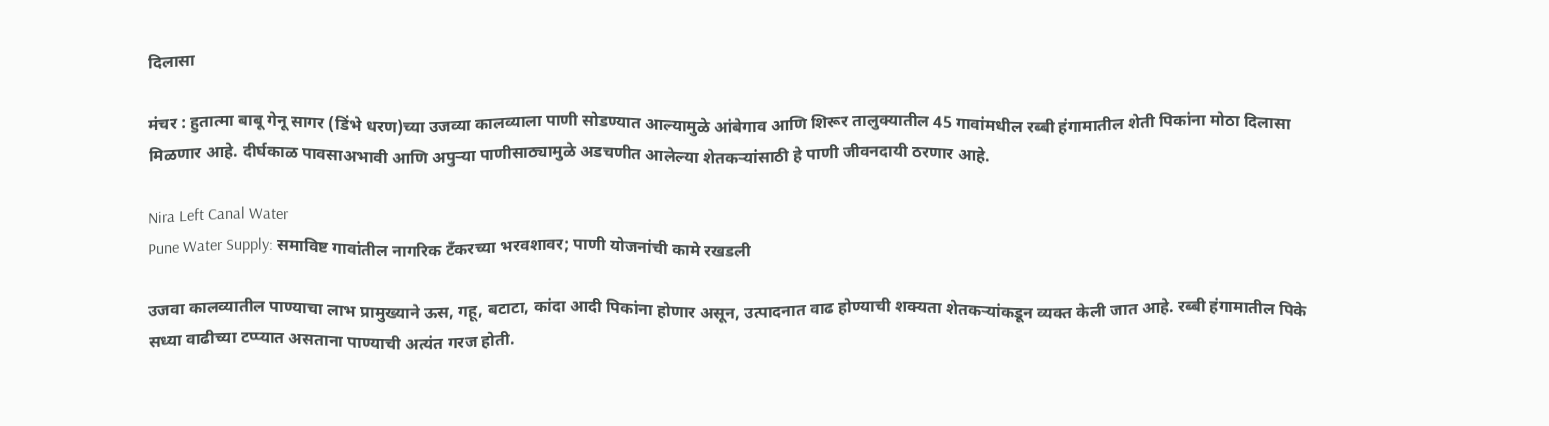दिलासा

मंचर : हुतात्मा बाबू गेनू सागर (डिंभे धरण)च्या उजव्या कालव्याला पाणी सोडण्यात आल्यामुळे आंबेगाव आणि शिरूर तालुक्यातील 45 गावांमधील रब्बी हंगामातील शेती पिकांना मोठा दिलासा मिळणार आहे. दीर्घकाळ पावसाअभावी आणि अपुऱ्या पाणीसाठ्यामुळे अडचणीत आलेल्या शेतकऱ्यांसाठी हे पाणी जीवनदायी ठरणार आहे.

Nira Left Canal Water
Pune Water Supply: समाविष्ट गावांतील नागरिक टँकरच्या भरवशावर; पाणी योजनांची कामे रखडली

उजवा कालव्यातील पाण्याचा लाभ प्रामुख्याने ऊस, गहू, बटाटा, कांदा आदी पिकांना होणार असून, उत्पादनात वाढ होण्याची शक्यता शेतकऱ्यांकडून व्यक्त केली जात आहे. रब्बी हंगामातील पिके सध्या वाढीच्या टप्प्यात असताना पाण्याची अत्यंत गरज होती.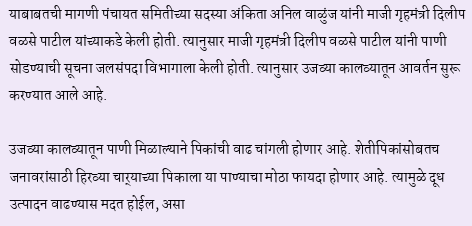याबाबतची मागणी पंचायत समितीच्या सदस्या अंकिता अनिल वाळुंज यांनी माजी गृहमंत्री दिलीप वळसे पाटील यांच्याकडे केली होती. त्यानुसार माजी गृहमंत्री दिलीप वळसे पाटील यांनी पाणी सोडण्याची सूचना जलसंपदा विभागाला केली होती. त्यानुसार उजव्या कालव्यातून आवर्तन सुरू करण्यात आले आहे.

उजव्या कालव्यातून पाणी मिळाल्याने पिकांची वाढ चांगली होणार आहे. शेतीपिकांसोबतच जनावरांसाठी हिरव्या चार्‌‍याच्या पिकाला या पाण्याचा मोठा फायदा होणार आहे. त्यामुळे दूध उत्पादन वाढण्यास मदत होईल, असा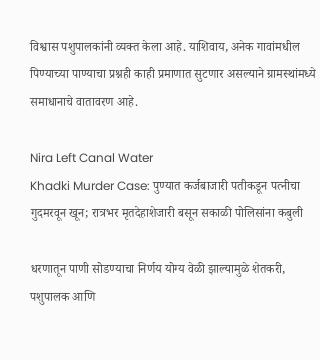विश्वास पशुपालकांनी व्यक्त केला आहे. याशिवाय, अनेक गावांमधील पिण्याच्या पाण्याचा प्रश्नही काही प्रमाणात सुटणार असल्याने ग्रामस्थांमध्ये समाधानाचे वातावरण आहे.

Nira Left Canal Water
Khadki Murder Case: पुण्यात कर्जबाजारी पतीकडून पत्नीचा गुदमरवून खून; रात्रभर मृतदेहाशेजारी बसून सकाळी पोलिसांना कबुली

धरणातून पाणी सोडण्याचा निर्णय योग्य वेळी झाल्यामुळे शेतकरी, पशुपालक आणि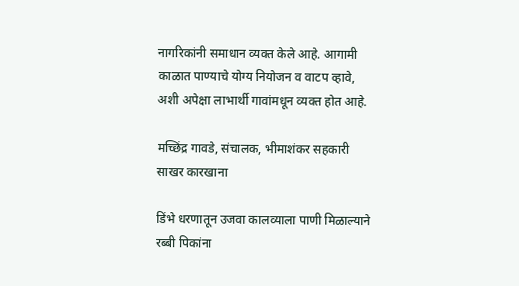नागरिकांनी समाधान व्यक्त केले आहे. आगामी काळात पाण्याचे योग्य नियोजन व वाटप व्हावे, अशी अपेक्षा लाभार्थी गावांमधून व्यक्त होत आहे.

मच्छिंद्र गावडे, संचालक, भीमाशंकर सहकारी साखर कारखाना

डिंभे धरणातून उजवा कालव्याला पाणी मिळाल्याने रब्बी पिकांना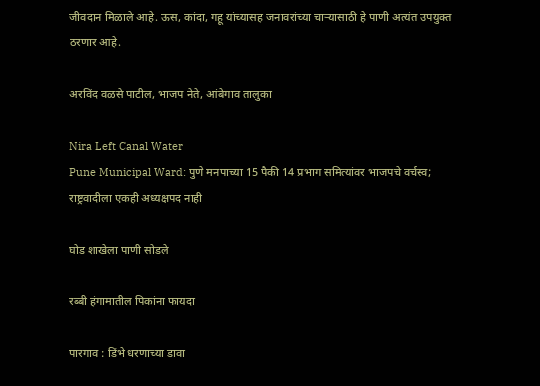जीवदान मिळाले आहे. ऊस, कांदा, गहू यांच्यासह जनावरांच्या चाऱ्यासाठी हे पाणी अत्यंत उपयुक्त ठरणार आहे.

अरविंद वळसे पाटील, भाजप नेते, आंबेगाव तालुका

Nira Left Canal Water
Pune Municipal Ward: पुणे मनपाच्या 15 पैकी 14 प्रभाग समित्यांवर भाजपचे वर्चस्व; राष्ट्रवादीला एकही अध्यक्षपद नाही

घोड शाखेला पाणी सोडले

रब्बी हंगामातील पिकांना फायदा

पारगाव : डिंभे धरणाच्या डावा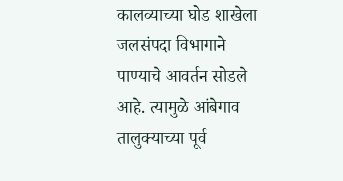कालव्याच्या घोड शाखेला जलसंपदा विभागाने पाण्याचे आवर्तन सोडले आहे. त्यामुळे आंबेगाव तालुक्याच्या पूर्व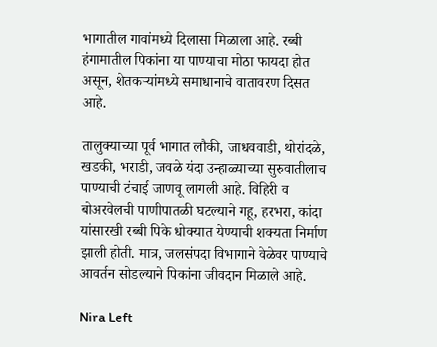भागातील गावांमध्ये दिलासा मिळाला आहे. रब्बी हंगामातील पिकांना या पाण्याचा मोठा फायदा होत असून, शेतकऱ्यांमध्ये समाधानाचे वातावरण दिसत आहे.

तालुक्याच्या पूर्व भागात लौकी, जाधववाडी, थोरांदळे, खडकी, भराडी, जवळे यंदा उन्हाळ्याच्या सुरुवातीलाच पाण्याची टंचाई जाणवू लागली आहे. विहिरी व बोअरवेलची पाणीपातळी घटल्याने गहू, हरभरा, कांदा यांसारखी रब्बी पिके धोक्यात येण्याची शक्यता निर्माण झाली होती. मात्र, जलसंपदा विभागाने वेळेवर पाण्याचे आवर्तन सोडल्याने पिकांना जीवदान मिळाले आहे.

Nira Left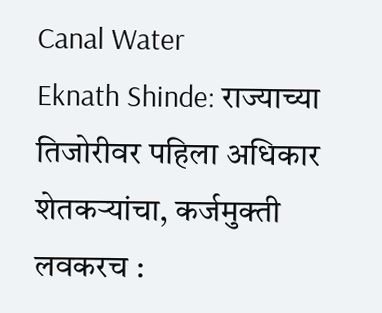Canal Water
Eknath Shinde: राज्याच्या तिजोरीवर पहिला अधिकार शेतकऱ्यांचा, कर्जमुक्ती लवकरच :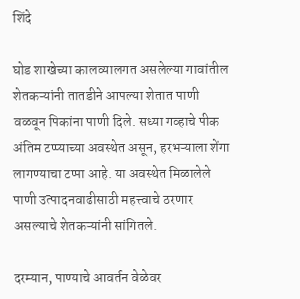शिंदे

घोड शाखेच्या कालव्यालगत असलेल्या गावांतील शेतकऱ्यांनी तातडीने आपल्या शेतात पाणी वळवून पिकांना पाणी दिले. सध्या गव्हाचे पीक अंतिम टप्प्याच्या अवस्थेत असून, हरभऱ्याला शेंगा लागण्याचा टप्पा आहे. या अवस्थेत मिळालेले पाणी उत्पादनवाढीसाठी महत्त्वाचे ठरणार असल्याचे शेतकऱ्यांनी सांगितले.

दरम्यान, पाण्याचे आवर्तन वेळेवर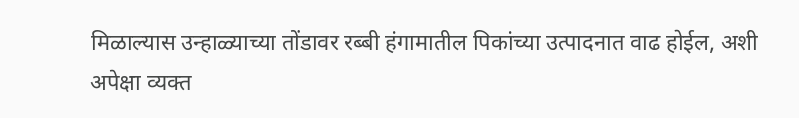मिळाल्यास उन्हाळ्याच्या तोंडावर रब्बी हंगामातील पिकांच्या उत्पादनात वाढ होईल, अशी अपेक्षा व्यक्त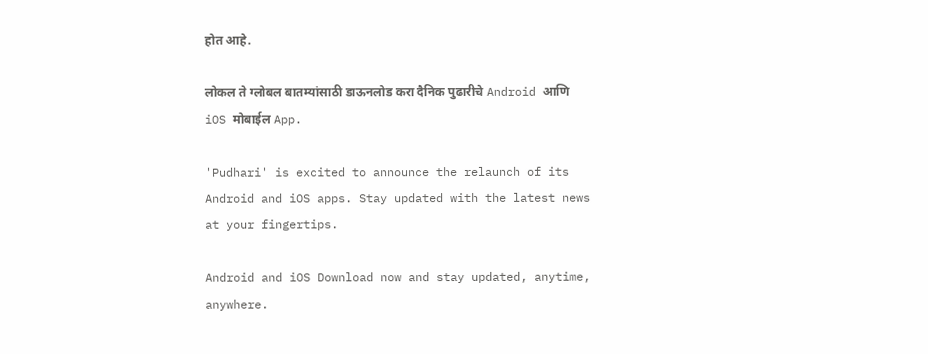होत आहे.

लोकल ते ग्लोबल बातम्यांसाठी डाऊनलोड करा दैनिक पुढारीचे Android आणि iOS मोबाईल App.

'Pudhari' is excited to announce the relaunch of its Android and iOS apps. Stay updated with the latest news at your fingertips.

Android and iOS Download now and stay updated, anytime, anywhere.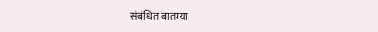संबंधित बातम्या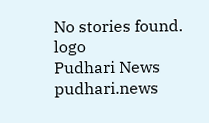No stories found.
logo
Pudhari News
pudhari.news